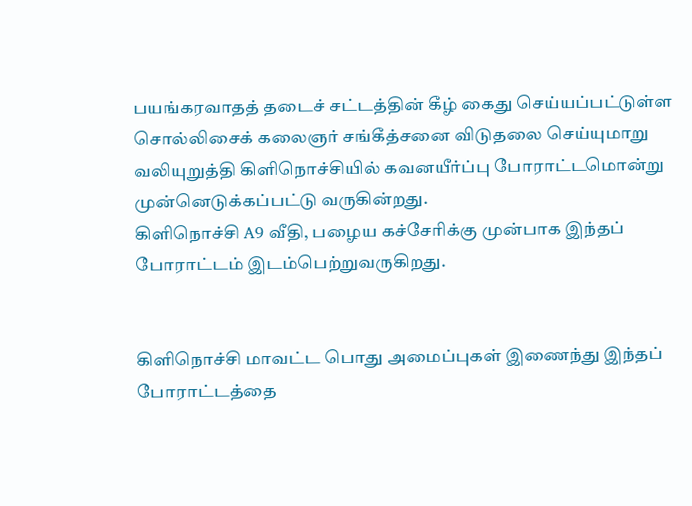பயங்கரவாதத் தடைச் சட்டத்தின் கீழ் கைது செய்யப்பட்டுள்ள சொல்லிசைக் கலைஞர் சங்கீத்சனை விடுதலை செய்யுமாறு வலியுறுத்தி கிளிநொச்சியில் கவனயீர்ப்பு போராட்டமொன்று முன்னெடுக்கப்பட்டு வருகின்றது.
கிளிநொச்சி A9 வீதி, பழைய கச்சேரிக்கு முன்பாக இந்தப் போராட்டம் இடம்பெற்றுவருகிறது.


கிளிநொச்சி மாவட்ட பொது அமைப்புகள் இணைந்து இந்தப் போராட்டத்தை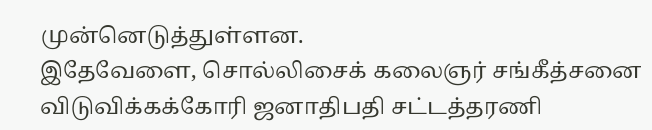முன்னெடுத்துள்ளன.
இதேவேளை, சொல்லிசைக் கலைஞர் சங்கீத்சனை விடுவிக்கக்கோரி ஜனாதிபதி சட்டத்தரணி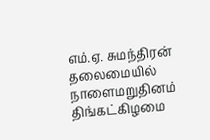எம்.ஏ. சுமந்திரன் தலைமையில் நாளைமறுதினம் திங்கட்கிழமை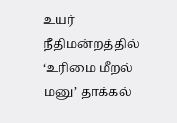உயர் நீதிமன்றத்தில் ‘உரிமை மீறல் மனு’ தாக்கல்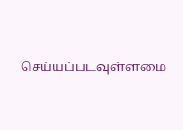செய்யப்படவுள்ளமை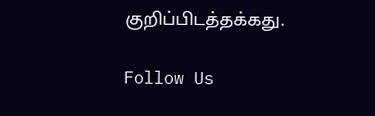குறிப்பிடத்தக்கது.

Follow Us